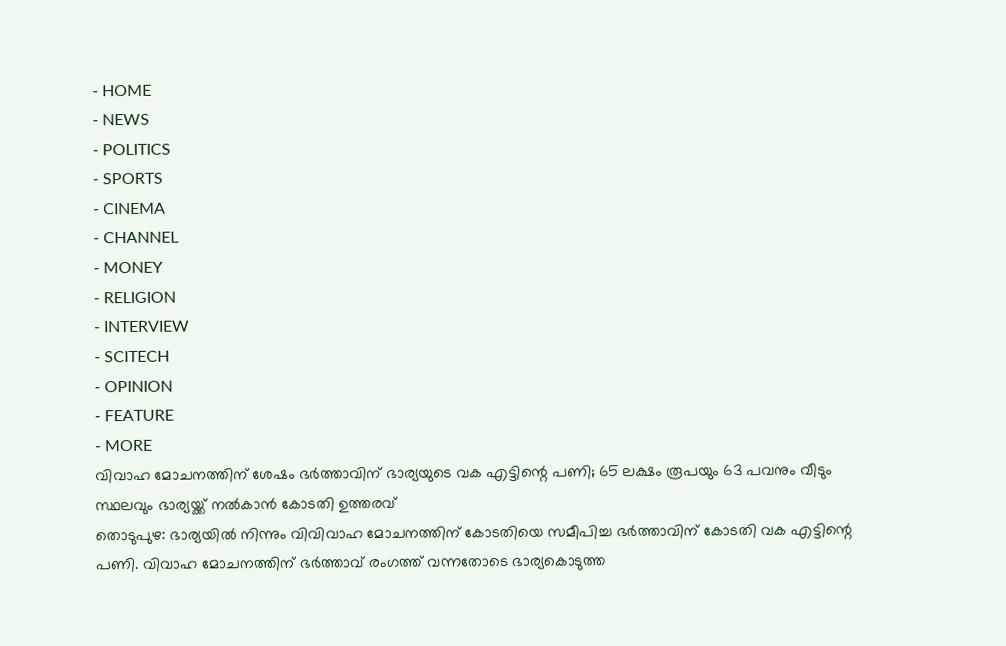- HOME
- NEWS
- POLITICS
- SPORTS
- CINEMA
- CHANNEL
- MONEY
- RELIGION
- INTERVIEW
- SCITECH
- OPINION
- FEATURE
- MORE
വിവാഹ മോചനത്തിന് ശേഷം ഭർത്താവിന് ഭാര്യയുടെ വക എട്ടിന്റെ പണി; 65 ലക്ഷം രൂപയും 63 പവനും വീടും സ്ഥലവും ഭാര്യയ്ക്ക് നൽകാൻ കോടതി ഉത്തരവ്
തൊടുപുഴ: ഭാര്യയിൽ നിന്നും വിവിവാഹ മോചനത്തിന് കോടതിയെ സമീപിച്ച ഭർത്താവിന് കോടതി വക എട്ടിന്റെ പണി. വിവാഹ മോചനത്തിന് ഭർത്താവ് രംഗത്ത് വന്നതോടെ ഭാര്യകൊടുത്ത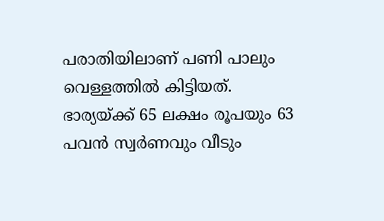പരാതിയിലാണ് പണി പാലും വെള്ളത്തിൽ കിട്ടിയത്. ഭാര്യയ്ക്ക് 65 ലക്ഷം രൂപയും 63 പവൻ സ്വർണവും വീടും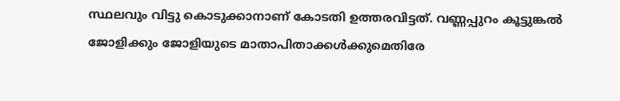സ്ഥലവും വിട്ടു കൊടുക്കാനാണ് കോടതി ഉത്തരവിട്ടത്. വണ്ണപ്പുറം കൂട്ടുങ്കൽ ജോളിക്കും ജോളിയുടെ മാതാപിതാക്കൾക്കുമെതിരേ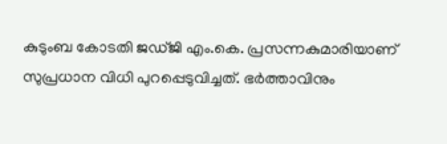കുടുംബ കോടതി ജഡ്ജി എം.കെ. പ്രസന്നകുമാരിയാണ് സുപ്രധാന വിധി പുറപ്പെടുവിച്ചത്. ഭർത്താവിനും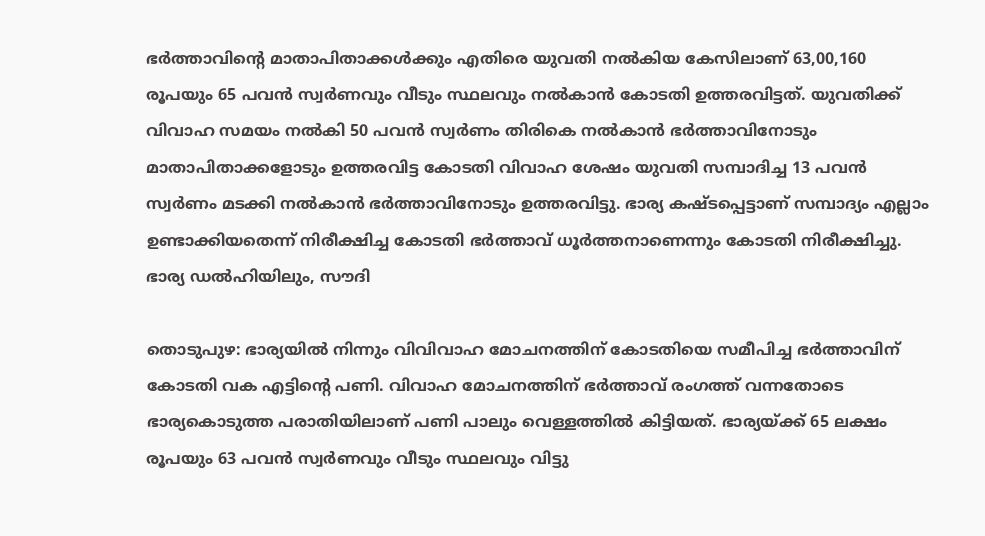ഭർത്താവിന്റെ മാതാപിതാക്കൾക്കും എതിരെ യുവതി നൽകിയ കേസിലാണ് 63,00,160 രൂപയും 65 പവൻ സ്വർണവും വീടും സ്ഥലവും നൽകാൻ കോടതി ഉത്തരവിട്ടത്. യുവതിക്ക് വിവാഹ സമയം നൽകി 50 പവൻ സ്വർണം തിരികെ നൽകാൻ ഭർത്താവിനോടും മാതാപിതാക്കളോടും ഉത്തരവിട്ട കോടതി വിവാഹ ശേഷം യുവതി സമ്പാദിച്ച 13 പവൻ സ്വർണം മടക്കി നൽകാൻ ഭർത്താവിനോടും ഉത്തരവിട്ടു. ഭാര്യ കഷ്ടപ്പെട്ടാണ് സമ്പാദ്യം എല്ലാം ഉണ്ടാക്കിയതെന്ന് നിരീക്ഷിച്ച കോടതി ഭർത്താവ് ധൂർത്തനാണെന്നും കോടതി നിരീക്ഷിച്ചു. ഭാര്യ ഡൽഹിയിലും, സൗദി

തൊടുപുഴ: ഭാര്യയിൽ നിന്നും വിവിവാഹ മോചനത്തിന് കോടതിയെ സമീപിച്ച ഭർത്താവിന് കോടതി വക എട്ടിന്റെ പണി. വിവാഹ മോചനത്തിന് ഭർത്താവ് രംഗത്ത് വന്നതോടെ ഭാര്യകൊടുത്ത പരാതിയിലാണ് പണി പാലും വെള്ളത്തിൽ കിട്ടിയത്. ഭാര്യയ്ക്ക് 65 ലക്ഷം രൂപയും 63 പവൻ സ്വർണവും വീടും സ്ഥലവും വിട്ടു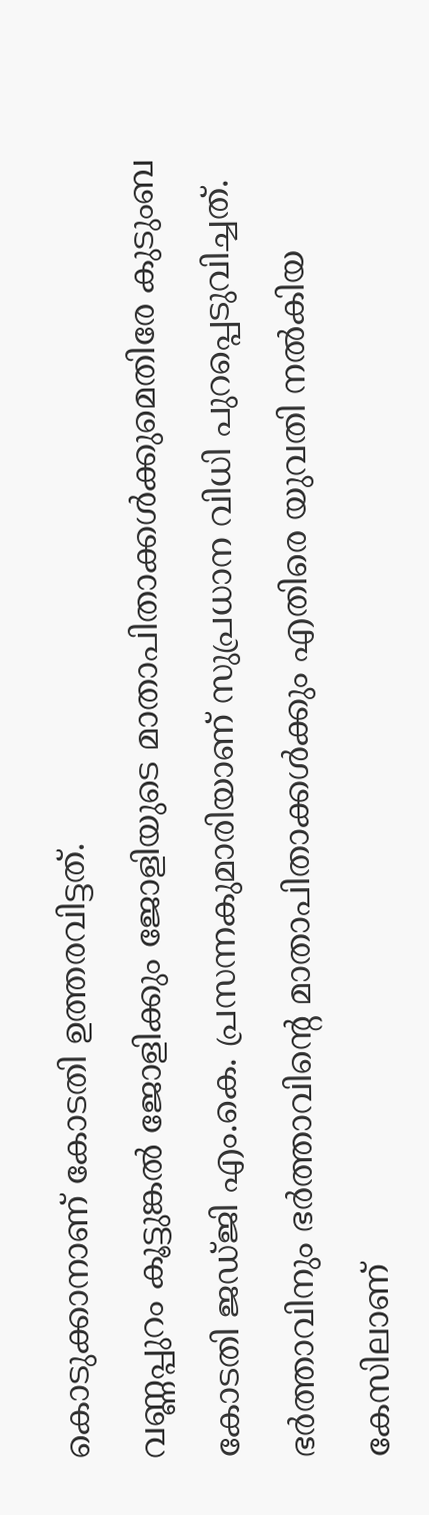കൊടുക്കാനാണ് കോടതി ഉത്തരവിട്ടത്.
വണ്ണപ്പുറം കൂട്ടുങ്കൽ ജോളിക്കും ജോളിയുടെ മാതാപിതാക്കൾക്കുമെതിരേ കുടുംബ കോടതി ജഡ്ജി എം.കെ. പ്രസന്നകുമാരിയാണ് സുപ്രധാന വിധി പുറപ്പെടുവിച്ചത്. ഭർത്താവിനും ഭർത്താവിന്റെ മാതാപിതാക്കൾക്കും എതിരെ യുവതി നൽകിയ കേസിലാണ്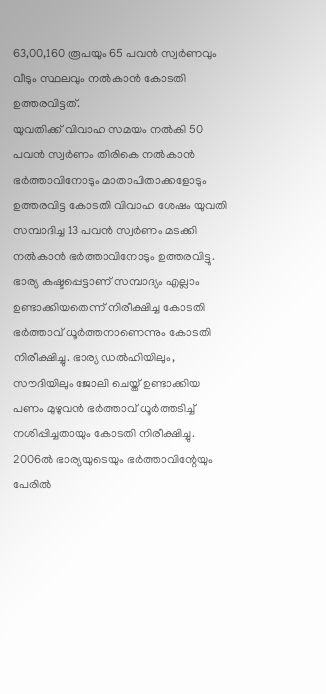63,00,160 രൂപയും 65 പവൻ സ്വർണവും വീടും സ്ഥലവും നൽകാൻ കോടതി ഉത്തരവിട്ടത്.
യുവതിക്ക് വിവാഹ സമയം നൽകി 50 പവൻ സ്വർണം തിരികെ നൽകാൻ ഭർത്താവിനോടും മാതാപിതാക്കളോടും ഉത്തരവിട്ട കോടതി വിവാഹ ശേഷം യുവതി സമ്പാദിച്ച 13 പവൻ സ്വർണം മടക്കി നൽകാൻ ഭർത്താവിനോടും ഉത്തരവിട്ടു. ഭാര്യ കഷ്ടപ്പെട്ടാണ് സമ്പാദ്യം എല്ലാം ഉണ്ടാക്കിയതെന്ന് നിരീക്ഷിച്ച കോടതി ഭർത്താവ് ധൂർത്തനാണെന്നും കോടതി നിരീക്ഷിച്ചു. ഭാര്യ ഡൽഹിയിലും, സൗദിയിലും ജോലി ചെയ്ത് ഉണ്ടാക്കിയ പണം മുഴുവൻ ഭർത്താവ് ധൂർത്തടിച്ച് നശിപ്പിച്ചതായും കോടതി നിരീക്ഷിച്ചു.
2006ൽ ഭാര്യയുടെയും ഭർത്താവിന്റേയും പേരിൽ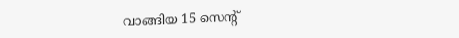വാങ്ങിയ 15 സെന്റ്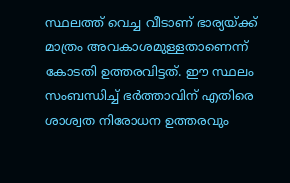സ്ഥലത്ത് വെച്ച വീടാണ് ഭാര്യയ്ക്ക് മാത്രം അവകാശമുള്ളതാണെന്ന് കോടതി ഉത്തരവിട്ടത്. ഈ സ്ഥലം സംബന്ധിച്ച് ഭർത്താവിന് എതിരെ ശാശ്വത നിരോധന ഉത്തരവും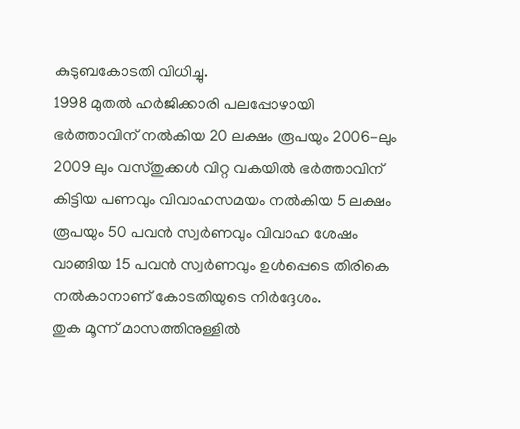കുടുബകോടതി വിധിച്ചു.
1998 മുതൽ ഹർജിക്കാരി പലപ്പോഴായി ഭർത്താവിന് നൽകിയ 20 ലക്ഷം രൂപയും 2006-ലും 2009 ലും വസ്തുക്കൾ വിറ്റ വകയിൽ ഭർത്താവിന് കിട്ടിയ പണവും വിവാഹസമയം നൽകിയ 5 ലക്ഷം രൂപയും 50 പവൻ സ്വർണവും വിവാഹ ശേഷം വാങ്ങിയ 15 പവൻ സ്വർണവും ഉൾപ്പെടെ തിരികെ നൽകാനാണ് കോടതിയുടെ നിർദ്ദേശം.
തുക മൂന്ന് മാസത്തിനുള്ളിൽ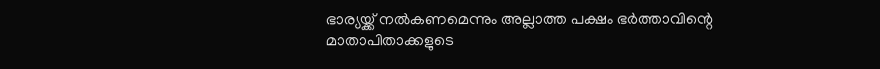ഭാര്യയ്ക്ക് നൽകണമെന്നും അല്ലാത്ത പക്ഷം ഭർത്താവിന്റെ മാതാപിതാക്കളുടെ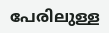പേരിലുള്ള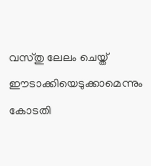വസ്തു ലേലം ചെയ്ത് ഈടാക്കിയെടുക്കാമെന്നും കോടതി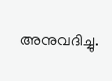അനുവദിച്ചു.